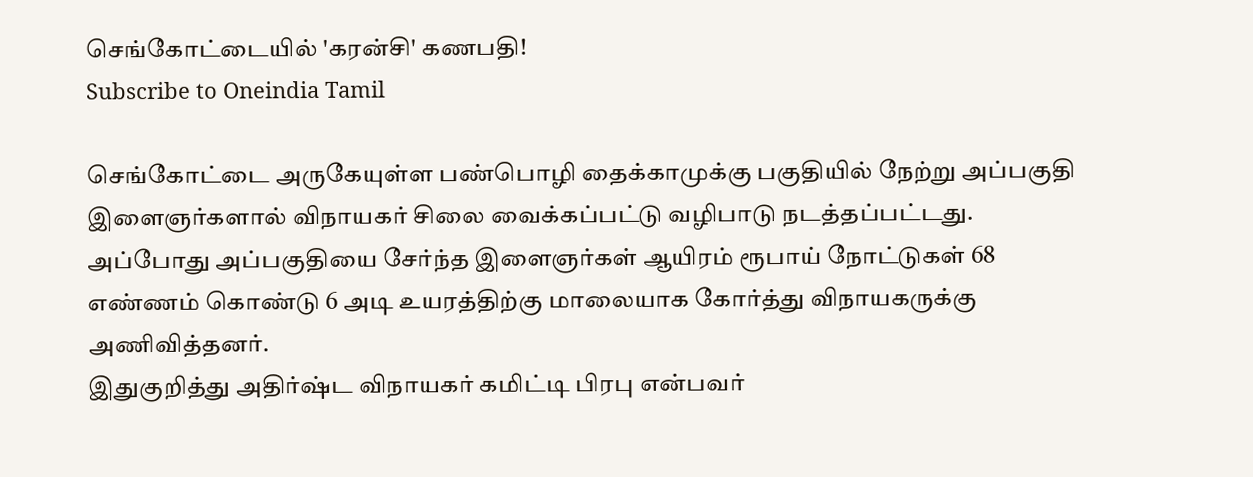செங்கோட்டையில் 'கரன்சி' கணபதி!
Subscribe to Oneindia Tamil

செங்கோட்டை அருகேயுள்ள பண்பொழி தைக்காமுக்கு பகுதியில் நேற்று அப்பகுதி இளைஞர்களால் விநாயகர் சிலை வைக்கப்பட்டு வழிபாடு நடத்தப்பட்டது. அப்போது அப்பகுதியை சேர்ந்த இளைஞர்கள் ஆயிரம் ரூபாய் நோட்டுகள் 68 எண்ணம் கொண்டு 6 அடி உயரத்திற்கு மாலையாக கோர்த்து விநாயகருக்கு அணிவித்தனர்.
இதுகுறித்து அதிர்ஷ்ட விநாயகர் கமிட்டி பிரபு என்பவர்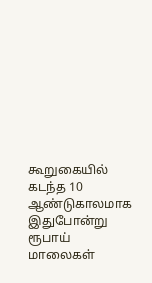கூறுகையில் கடந்த 10 ஆண்டுகாலமாக இதுபோன்று ரூபாய் மாலைகள்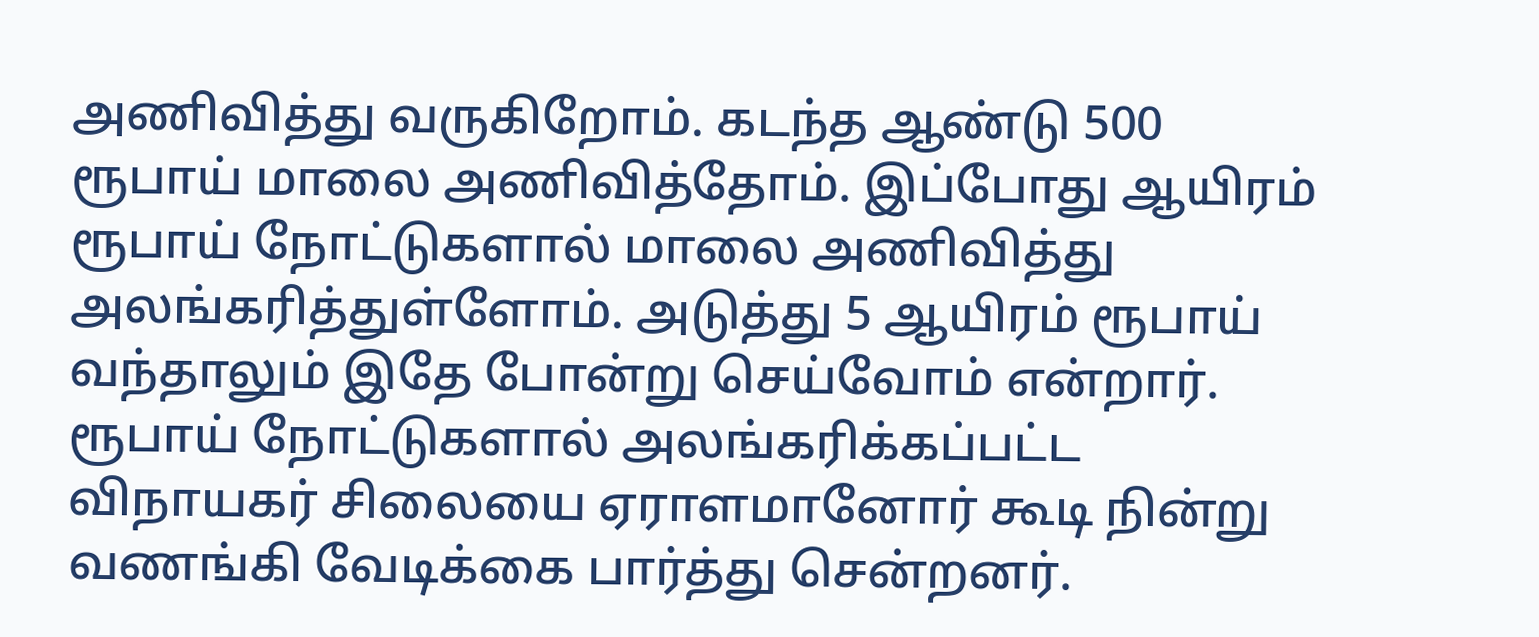அணிவித்து வருகிறோம். கடந்த ஆண்டு 500 ரூபாய் மாலை அணிவித்தோம். இப்போது ஆயிரம் ரூபாய் நோட்டுகளால் மாலை அணிவித்து அலங்கரித்துள்ளோம். அடுத்து 5 ஆயிரம் ரூபாய் வந்தாலும் இதே போன்று செய்வோம் என்றார்.
ரூபாய் நோட்டுகளால் அலங்கரிக்கப்பட்ட விநாயகர் சிலையை ஏராளமானோர் கூடி நின்று வணங்கி வேடிக்கை பார்த்து சென்றனர்.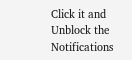Click it and Unblock the Notifications